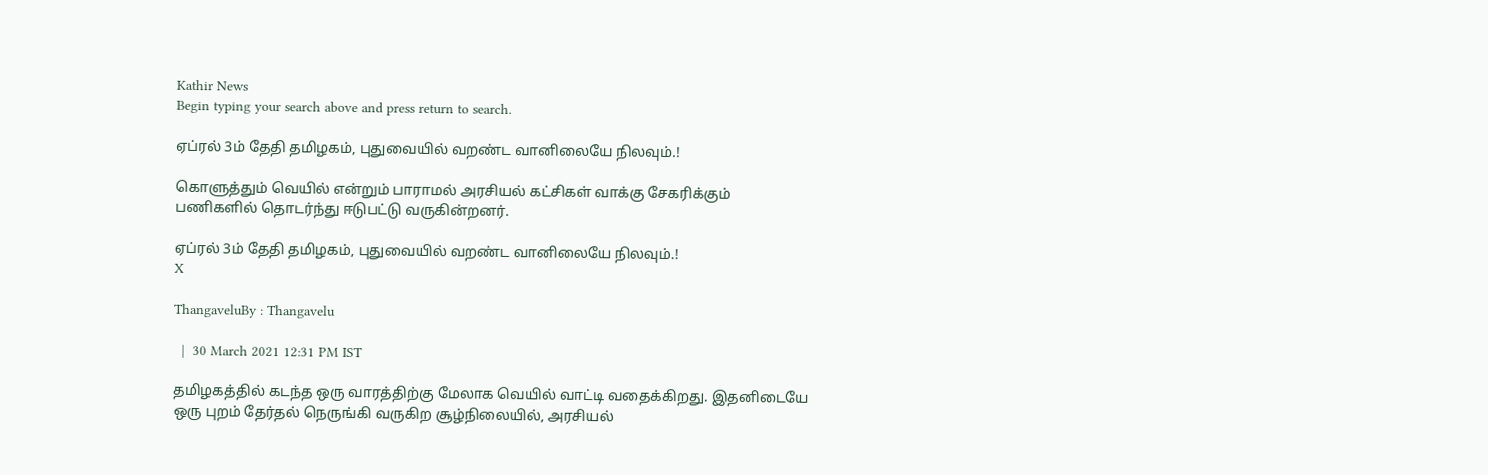Kathir News
Begin typing your search above and press return to search.

ஏப்ரல் 3ம் தேதி தமிழகம், புதுவையில் வறண்ட வானிலையே நிலவும்.!

கொளுத்தும் வெயில் என்றும் பாராமல் அரசியல் கட்சிகள் வாக்கு சேகரிக்கும் பணிகளில் தொடர்ந்து ஈடுபட்டு வருகின்றனர்.

ஏப்ரல் 3ம் தேதி தமிழகம், புதுவையில் வறண்ட வானிலையே நிலவும்.!
X

ThangaveluBy : Thangavelu

  |  30 March 2021 12:31 PM IST

தமிழகத்தில் கடந்த ஒரு வாரத்திற்கு மேலாக வெயில் வாட்டி வதைக்கிறது. இதனிடையே ஒரு புறம் தேர்தல் நெருங்கி வருகிற சூழ்நிலையில், அரசியல்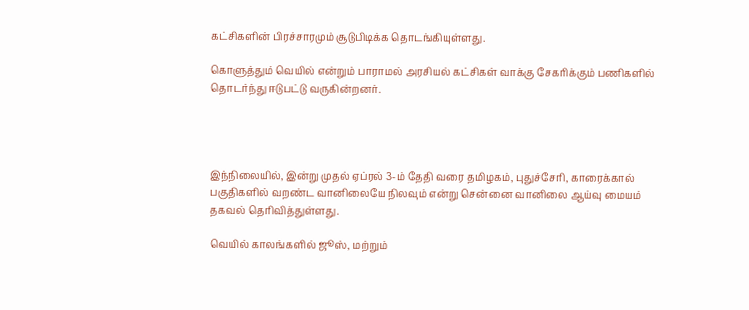கட்சிகளின் பிரச்சாரமும் சூடுபிடிக்க தொடங்கியுள்ளது.

கொளுத்தும் வெயில் என்றும் பாராமல் அரசியல் கட்சிகள் வாக்கு சேகரிக்கும் பணிகளில் தொடர்ந்து ஈடுபட்டு வருகின்றனர்.




இந்நிலையில், இன்று முதல் ஏப்ரல் 3-ம் தேதி வரை தமிழகம், புதுச்சேரி, காரைக்கால் பகுதிகளில் வறண்ட வானிலையே நிலவும் என்று சென்னை வானிலை ஆய்வு மையம் தகவல் தெரிவித்துள்ளது.

வெயில் காலங்களில் ஜூஸ், மற்றும்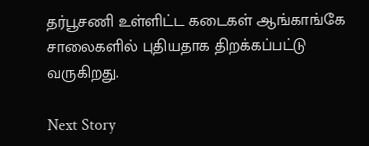தர்பூசணி உள்ளிட்ட கடைகள் ஆங்காங்கே சாலைகளில் புதியதாக திறக்கப்பட்டு வருகிறது.

Next Story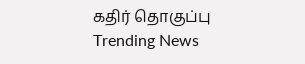கதிர் தொகுப்பு
Trending News